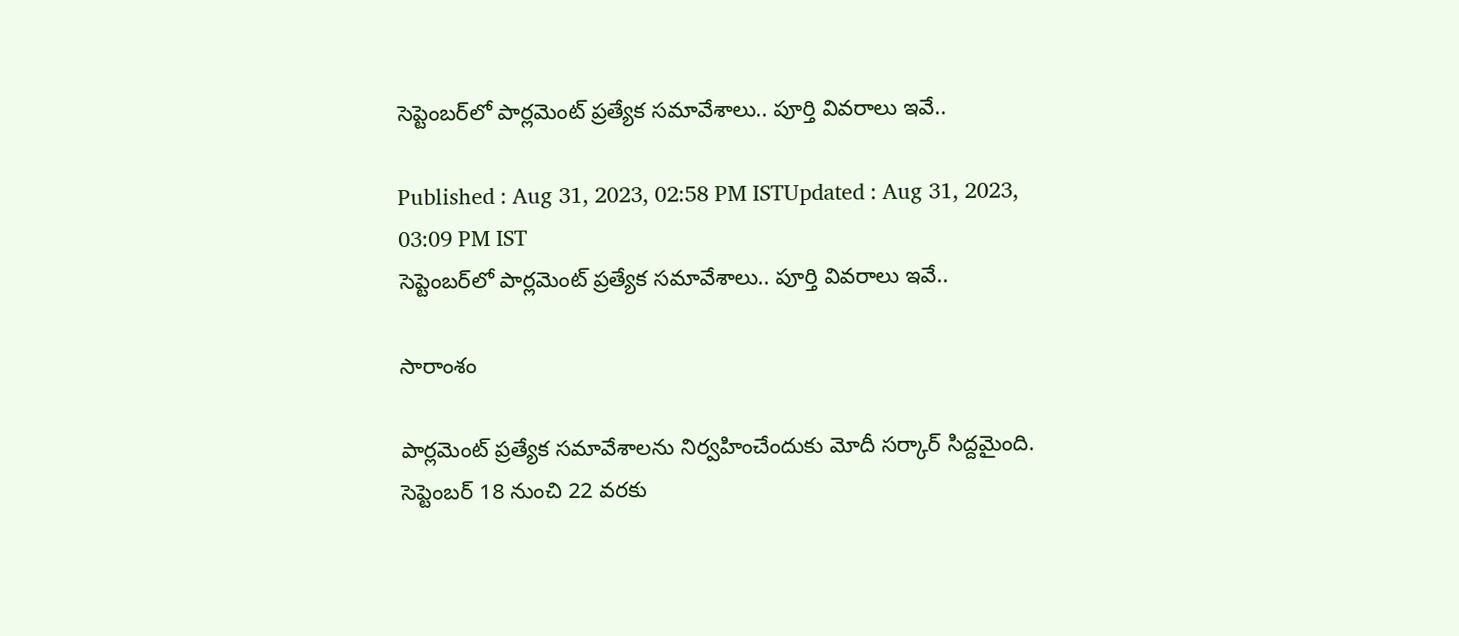సెప్టెంబర్‌లో పార్లమెంట్ ప్రత్యేక సమావేశాలు.. పూర్తి వివరాలు ఇవే..

Published : Aug 31, 2023, 02:58 PM ISTUpdated : Aug 31, 2023, 03:09 PM IST
సెప్టెంబర్‌లో పార్లమెంట్ ప్రత్యేక సమావేశాలు.. పూర్తి వివరాలు ఇవే..

సారాంశం

పార్లమెంట్ ప్రత్యేక సమావేశాలను నిర్వహించేందుకు మోదీ సర్కార్ సిద్దమైంది. సెప్టెంబర్ 18 నుంచి 22 వరకు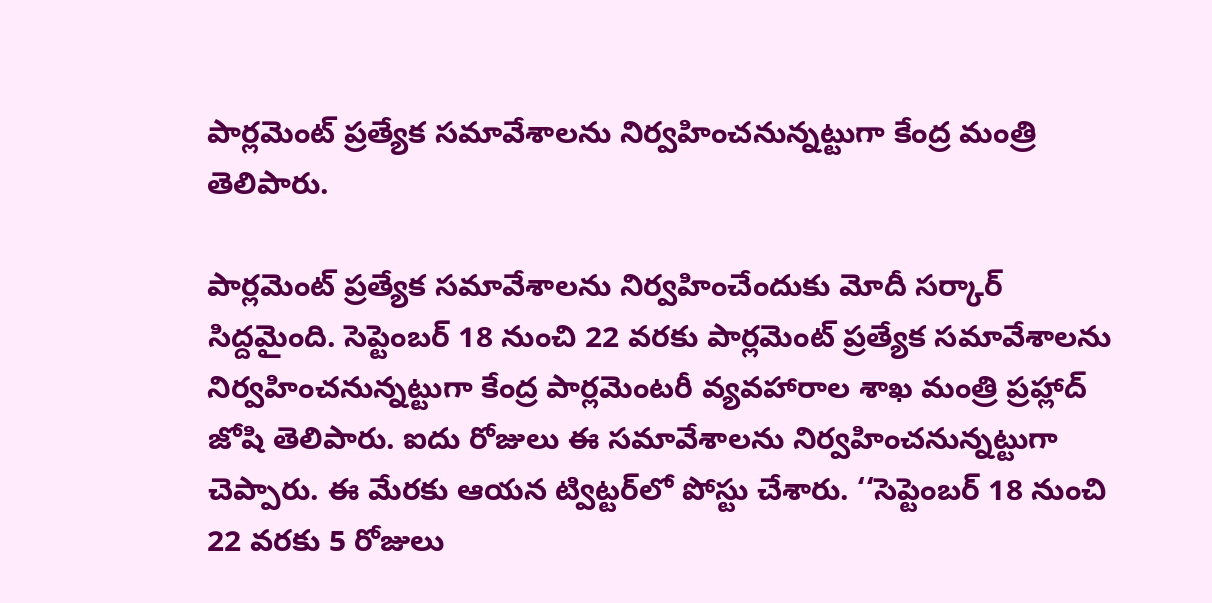పార్లమెంట్ ప్రత్యేక సమావేశాలను నిర్వహించనున్నట్టుగా కేంద్ర మంత్రి తెలిపారు.

పార్లమెంట్ ప్రత్యేక సమావేశాలను నిర్వహించేందుకు మోదీ సర్కార్ సిద్దమైంది. సెప్టెంబర్ 18 నుంచి 22 వరకు పార్లమెంట్ ప్రత్యేక సమావేశాలను నిర్వహించనున్నట్టుగా కేంద్ర పార్లమెంటరీ వ్యవహారాల శాఖ మంత్రి ప్రహ్లాద్ జోషి తెలిపారు. ఐదు రోజులు ఈ సమావేశాలను నిర్వహించనున్నట్టుగా చెప్పారు. ఈ మేరకు ఆయన ట్విట్టర్‌లో పోస్టు చేశారు. ‘‘సెప్టెంబర్ 18 నుంచి 22 వరకు 5 రోజులు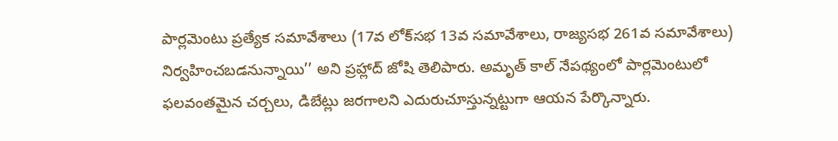పార్లమెంటు ప్రత్యేక సమావేశాలు (17వ లోక్‌సభ 13వ సమావేశాలు, రాజ్యసభ 261వ సమావేశాలు) నిర్వహించబడనున్నాయి’’ అని ప్రహ్లాద్ జోషి తెలిపారు. అమృత్‌ కాల్‌ నేపథ్యంలో పార్లమెంటులో ఫలవంతమైన చర్చలు, డిబేట్లు జరగాలని ఎదురుచూస్తున్నట్టుగా ఆయన పేర్కొన్నారు.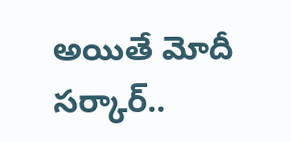అయితే మోదీ సర్కార్..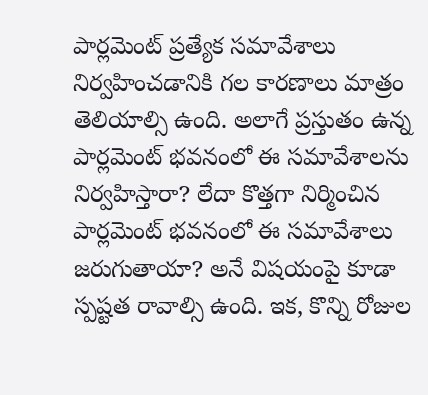పార్లమెంట్ ప్రత్యేక సమావేశాలు నిర్వహించడానికి గల కారణాలు మాత్రం తెలియాల్సి ఉంది. అలాగే ప్రస్తుతం ఉన్న పార్లమెంట్ భవనంలో ఈ సమావేశాలను నిర్వహిస్తారా? లేదా కొత్తగా నిర్మించిన పార్లమెంట్ భవనంలో ఈ సమావేశాలు జరుగుతాయా? అనే విషయంపై కూడా స్పష్టత రావాల్సి ఉంది. ఇక, కొన్ని రోజుల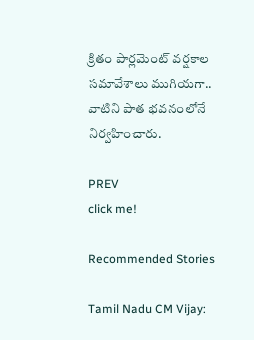క్రితం పార్లమెంట్ వర్షకాల సమావేశాలు ముగియగా.. వాటిని పాత భవనంలోనే నిర్వహించారు.

PREV
click me!

Recommended Stories

Tamil Nadu CM Vijay: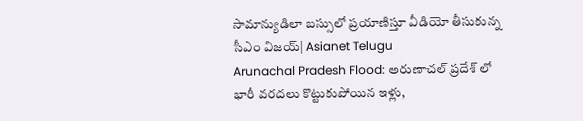సామాన్యుడిలా బస్సులో ప్రయాణిస్తూ వీడియో తీసుకున్న సీఎం విజయ్| Asianet Telugu
Arunachal Pradesh Flood: అరుణాచల్ ప్రదేశ్ లో భారీ వరదలు కొట్టుకుపోయిన ఇళ్లు,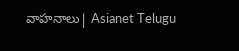వాహనాలు| Asianet Telugu